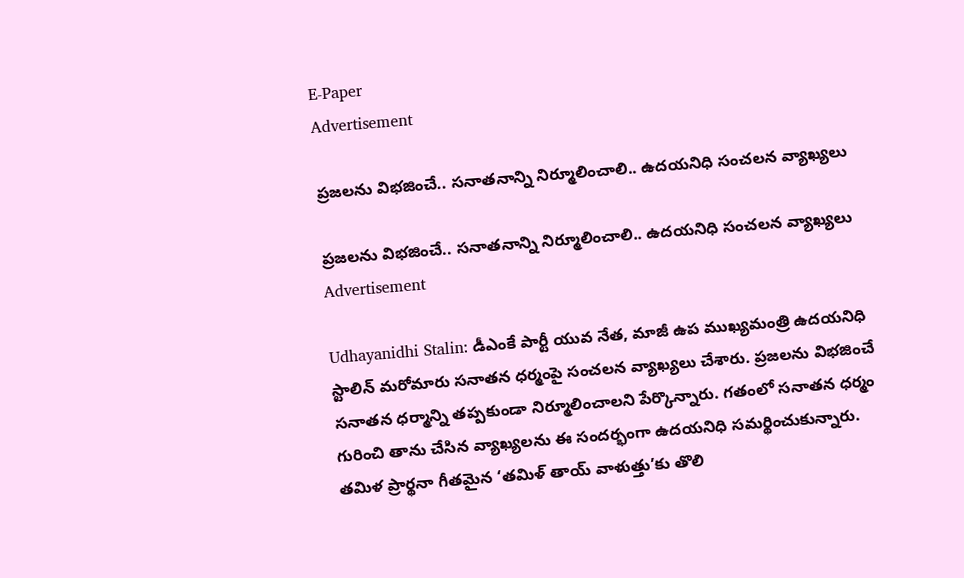E-Paper
Advertisement

ప్రజలను విభజించే.. సనాతనాన్ని నిర్మూలించాలి.. ఉదయనిధి సంచలన వ్యాఖ్యలు

ప్రజలను విభజించే.. సనాతనాన్ని నిర్మూలించాలి.. ఉదయనిధి సంచలన వ్యాఖ్యలు
Advertisement

Udhayanidhi Stalin: డీఎంకే పార్టీ యువ నేత, మాజీ ఉప ముఖ్యమంత్రి ఉదయనిధి స్టాలిన్ మరోమారు సనాతన ధర్మంపై సంచలన వ్యాఖ్యలు చేశారు. ప్రజలను విభజించే సనాతన ధర్మాన్ని తప్పకుండా నిర్మూలించాలని పేర్కొన్నారు. గతంలో సనాతన ధర్మం గురించి తాను చేసిన వ్యాఖ్యలను ఈ సందర్భంగా ఉదయనిధి సమర్థించుకున్నారు. తమిళ ప్రార్థనా గీతమైన ‘తమిళ్ తాయ్ వాళుత్తు’కు తొలి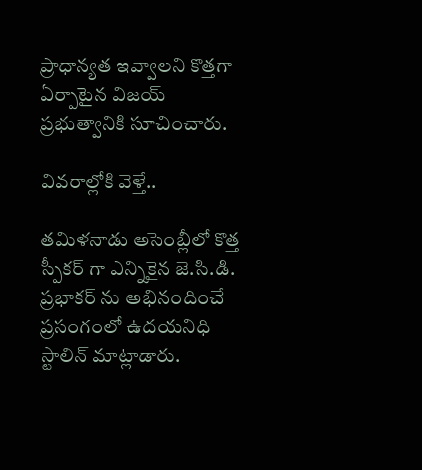ప్రాధాన్యత ఇవ్వాలని కొత్తగా ఏర్పాటైన విజయ్ ప్రభుత్వానికి సూచించారు.

వివరాల్లోకి వెళ్తే..

తమిళనాడు అసెంబ్లీలో కొత్త స్పీకర్ గా ఎన్నికైన జె.సి.డి. ప్రభాకర్ ను అభినందించే ప్రసంగంలో ఉదయనిధి స్టాలిన్ మాట్లాడారు.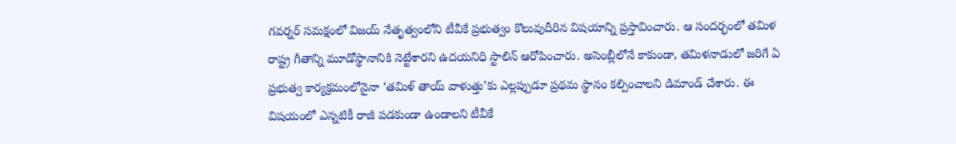గవర్నర్ సమక్షంలో విజయ్ నేతృత్వంలోని టీవీకే ప్రభుత్వం కొలువుదీరిన విషయాన్ని ప్రస్తావించారు. ఆ సందర్భంలో తమిళ రాష్ట్ర గీతాన్ని మూడోస్థానానికి నెట్టేశారని ఉదయనిధి స్టాలిన్ ఆరోపించారు. అసెంబ్లీలోనే కాకుండా, తమిళనాడులో జరిగే ఏ ప్రభుత్వ కార్యక్రమంలోనైనా ‘తమిళ్ తాయ్ వాళుత్తు’కు ఎల్లప్పుడూ ప్రథమ స్థానం కల్పించాలని డిమాండ్ చేశారు. ఈ విషయంలో ఎన్నటికీ రాజీ పడకుండా ఉండాలని టీవీకే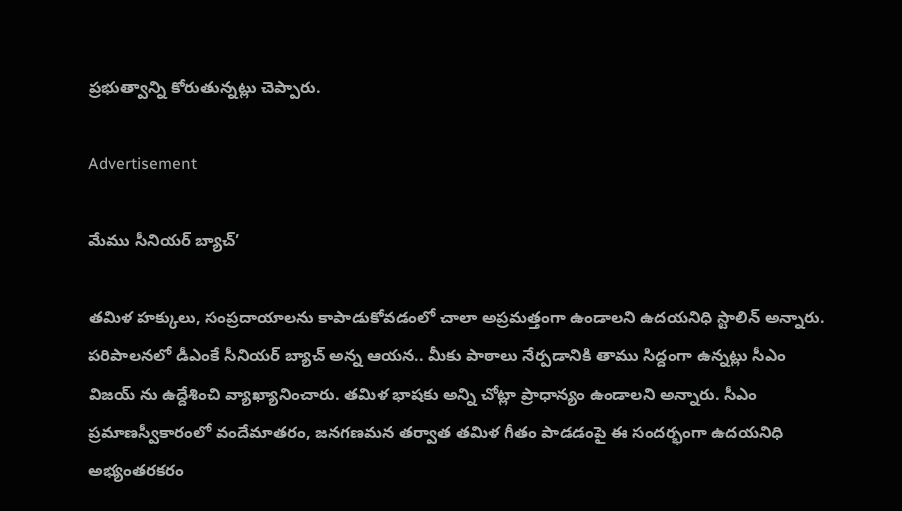ప్రభుత్వాన్ని కోరుతున్నట్లు చెప్పారు.

Advertisement

మేము సీనియర్ బ్యాచ్’

తమిళ హక్కులు, సంప్రదాయాలను కాపాడుకోవడంలో చాలా అప్రమత్తంగా ఉండాలని ఉదయనిధి స్టాలిన్ అన్నారు. పరిపాలనలో డీఎంకే సీనియర్ బ్యాచ్ అన్న ఆయన.. మీకు పాఠాలు నేర్పడానికి తాము సిద్దంగా ఉన్నట్లు సీఎం విజయ్ ను ఉద్దేశించి వ్యాఖ్యానించారు. తమిళ భాషకు అన్ని చోట్లా ప్రాధాన్యం ఉండాలని అన్నారు. సీఎం ప్రమాణస్వీకారంలో వందేమాతరం, జనగణమన తర్వాత తమిళ గీతం పాడడంపై ఈ సందర్భంగా ఉదయనిధి అభ్యంతరకరం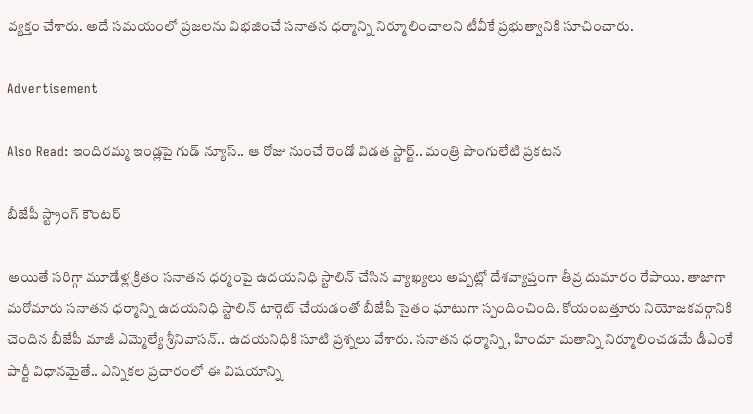వ్యక్తం చేశారు. అదే సమయంలో ప్రజలను విభజించే సనాతన ధర్మాన్ని నిర్మూలించాలని టీవీకే ప్రభుత్వానికి సూచించారు.

Advertisement

Also Read: ఇందిరమ్మ ఇండ్లపై గుడ్ న్యూస్.. ఆ రోజు నుంచే రెండో విడత స్టార్ట్.. మంత్రి పొంగులేటి ప్రకటన

బీజేపీ స్ట్రాంగ్ కౌంటర్

అయితే సరిగ్గా మూడేళ్ల క్రితం సనాతన ధర్మంపై ఉదయనిధి స్టాలిన్ చేసిన వ్యాఖ్యలు అప్పట్లో దేశవ్యాప్తంగా తీవ్ర దుమారం రేపాయి. తాజాగా మరోమారు సనాతన ధర్మాన్ని ఉదయనిధి స్టాలిన్ టార్గెట్ చేయడంతో బీజేపీ సైతం ఘాటుగా స్పందించింది. కోయంబత్తూరు నియోజకవర్గానికి చెందిన బీజేపీ మాజీ ఎమ్మెల్యే శ్రీనివాసన్.. ఉదయనిధికి సూటి ప్రశ్నలు వేశారు. సనాతన ధర్మాన్ని, హిందూ మతాన్ని నిర్మూలించడమే డీఎంకే పార్టీ విధానమైతే.. ఎన్నికల ప్రచారంలో ఈ విషయాన్ని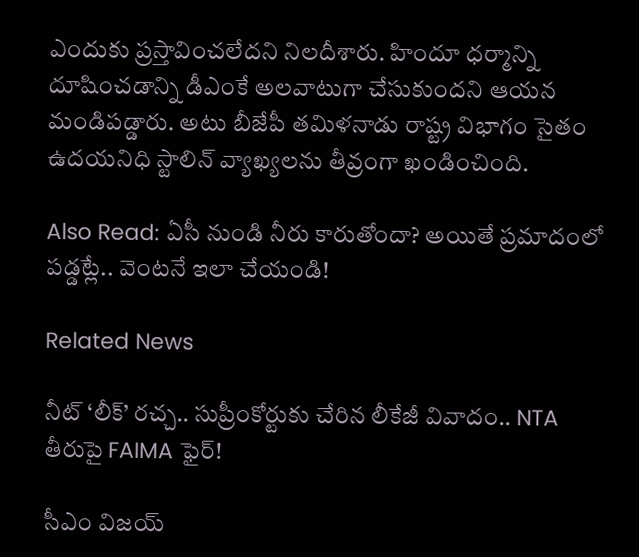ఎందుకు ప్రస్తావించలేదని నిలదీశారు. హిందూ ధర్మాన్ని దూషించడాన్ని డీఎంకే అలవాటుగా చేసుకుందని ఆయన మండిపడ్డారు. అటు బీజేపీ తమిళనాడు రాష్ట్ర విభాగం సైతం ఉదయనిధి స్టాలిన్ వ్యాఖ్యలను తీవ్రంగా ఖండించింది.

Also Read: ఏసీ నుండి నీరు కారుతోందా? అయితే ప్రమాదంలో పడ్డట్లే.. వెంటనే ఇలా చేయండి!

Related News

నీట్ ‘లీక్’ రచ్చ.. సుప్రీంకోర్టుకు చేరిన లీకేజీ వివాదం.. NTA తీరుపై FAIMA ఫైర్!

సీఎం విజయ్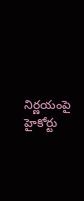నిర్ణయంపై హైకోర్టు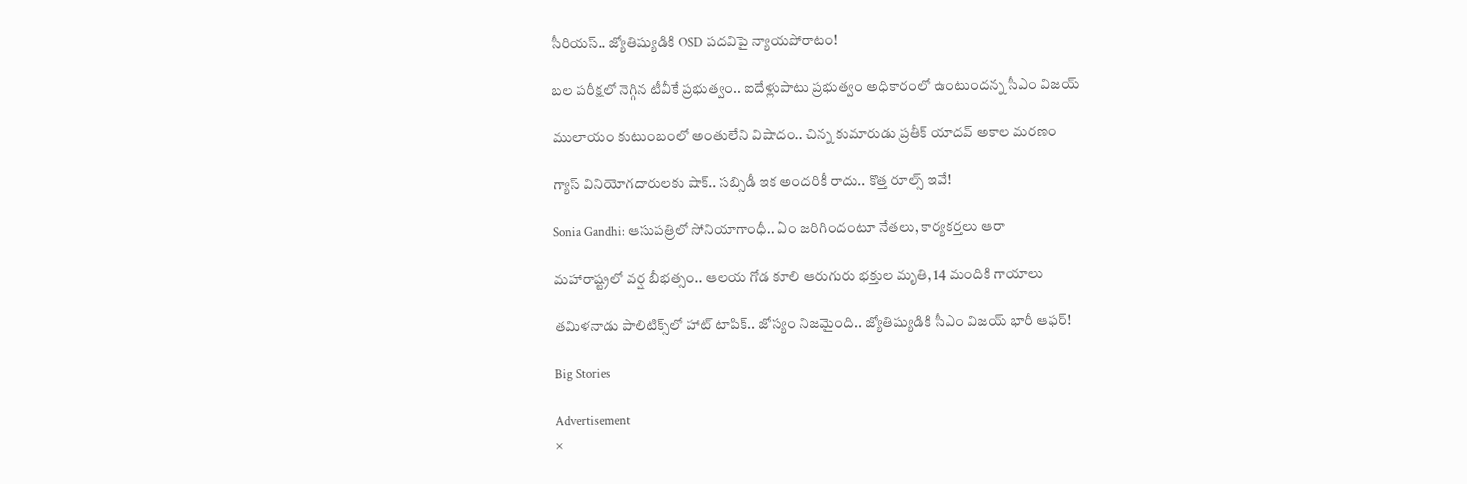సీరియస్.. జ్యోతిష్యుడికి OSD పదవిపై న్యాయపోరాటం!

బల పరీక్షలో నెగ్గిన టీవీకే ప్రభుత్వం.. ఐదేళ్లుపాటు ప్రభుత్వం అధికారంలో ఉంటుందన్న సీఎం విజయ్

ములాయం కుటుంబంలో అంతులేని విషాదం.. చిన్న కుమారుడు ప్రతీక్ యాదవ్ అకాల మరణం

గ్యాస్ వినియోగదారులకు షాక్.. సబ్సిడీ ఇక అందరికీ రాదు.. కొత్త రూల్స్ ఇవే!

Sonia Gandhi: ఆసుపత్రిలో సోనియాగాంధీ.. ఏం జరిగిందంటూ నేతలు, కార్యకర్తలు ఆరా

మహారాష్ట్రలో వర్ష బీభత్సం.. ఆలయ గోడ కూలి ఆరుగురు భక్తుల మృతి, 14 మందికి గాయాలు

తమిళనాడు పాలిటిక్స్‌లో హాట్ టాపిక్.. జోస్యం నిజమైంది.. జ్యోతిష్యుడికి సీఎం విజయ్ భారీ ఆఫర్!

Big Stories

Advertisement
×